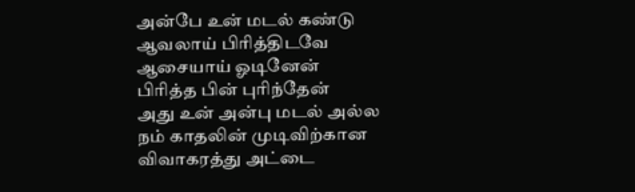அன்பே உன் மடல் கண்டு
ஆவலாய் பிரித்திடவே
ஆசையாய் ஓடினேன்
பிரித்த பின் புரிந்தேன்
அது உன் அன்பு மடல் அல்ல
நம் காதலின் முடிவிற்கான
விவாகரத்து அட்டை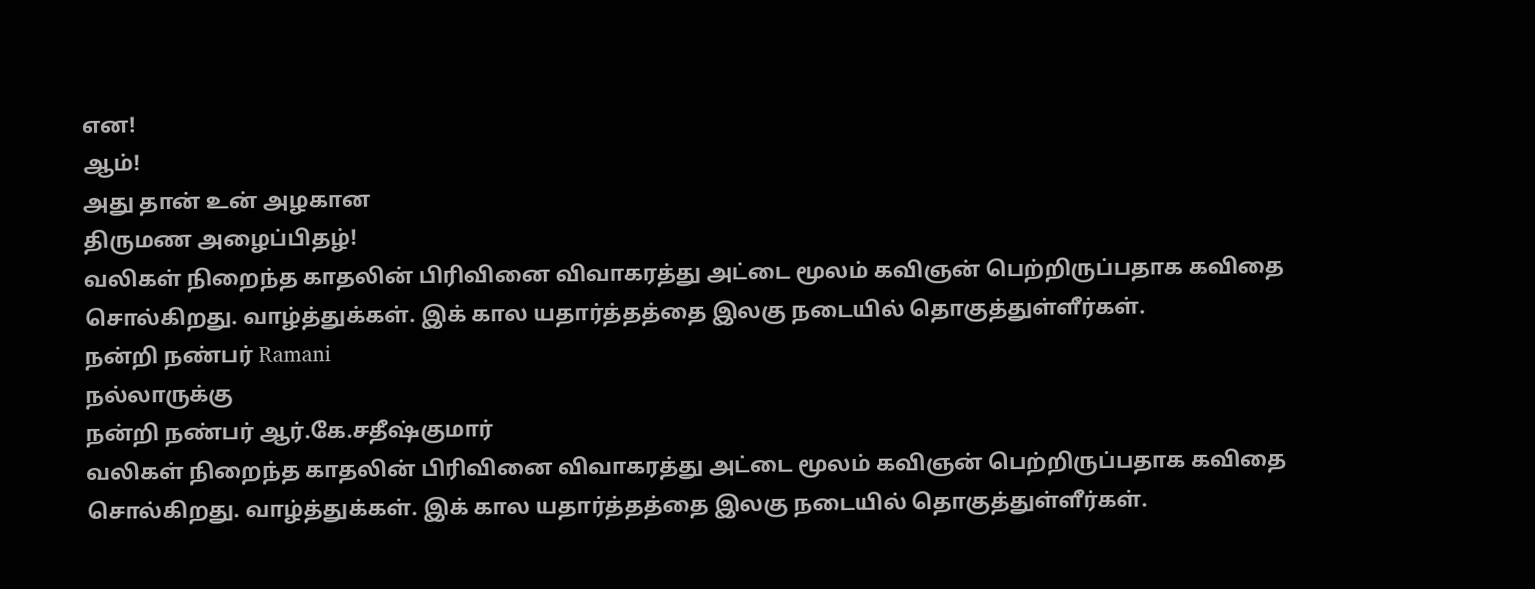என!
ஆம்!
அது தான் உன் அழகான
திருமண அழைப்பிதழ்!
வலிகள் நிறைந்த காதலின் பிரிவினை விவாகரத்து அட்டை மூலம் கவிஞன் பெற்றிருப்பதாக கவிதை சொல்கிறது. வாழ்த்துக்கள். இக் கால யதார்த்தத்தை இலகு நடையில் தொகுத்துள்ளீர்கள்.
நன்றி நண்பர் Ramani
நல்லாருக்கு
நன்றி நண்பர் ஆர்.கே.சதீஷ்குமார்
வலிகள் நிறைந்த காதலின் பிரிவினை விவாகரத்து அட்டை மூலம் கவிஞன் பெற்றிருப்பதாக கவிதை சொல்கிறது. வாழ்த்துக்கள். இக் கால யதார்த்தத்தை இலகு நடையில் தொகுத்துள்ளீர்கள்.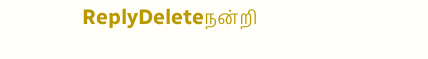ReplyDeleteநன்றி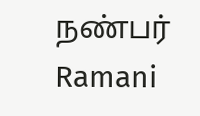நண்பர் Ramani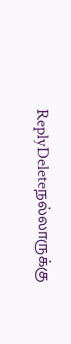ReplyDeleteநல்லாருக்கு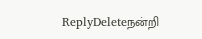ReplyDeleteநன்றி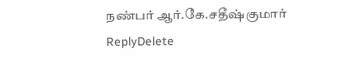நண்பர் ஆர்.கே.சதீஷ்குமார்
ReplyDelete